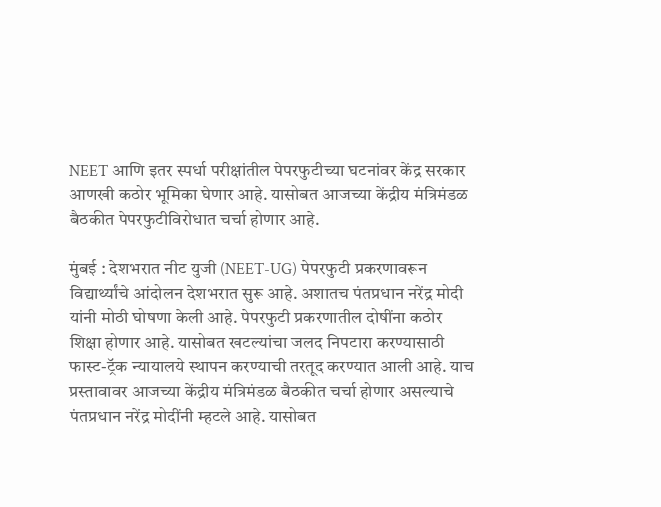NEET आणि इतर स्पर्धा परीक्षांतील पेपरफुटीच्या घटनांवर केंद्र सरकार आणखी कठोर भूमिका घेणार आहे. यासोबत आजच्या केंद्रीय मंत्रिमंडळ बैठकीत पेपरफुटीविरोधात चर्चा होणार आहे.

मुंबई : देशभरात नीट युजी (NEET-UG) पेपरफुटी प्रकरणावरून विद्यार्थ्यांचे आंदोलन देशभरात सुरू आहे. अशातच पंतप्रधान नरेंद्र मोदी यांनी मोठी घोषणा केली आहे. पेपरफुटी प्रकरणातील दोषींना कठोर शिक्षा होणार आहे. यासोबत खटल्यांचा जलद निपटारा करण्यासाठी फास्ट-ट्रॅक न्यायालये स्थापन करण्याची तरतूद करण्यात आली आहे. याच प्रस्तावावर आजच्या केंद्रीय मंत्रिमंडळ बैठकीत चर्चा होणार असल्याचे पंतप्रधान नरेंद्र मोदींनी म्हटले आहे. यासोबत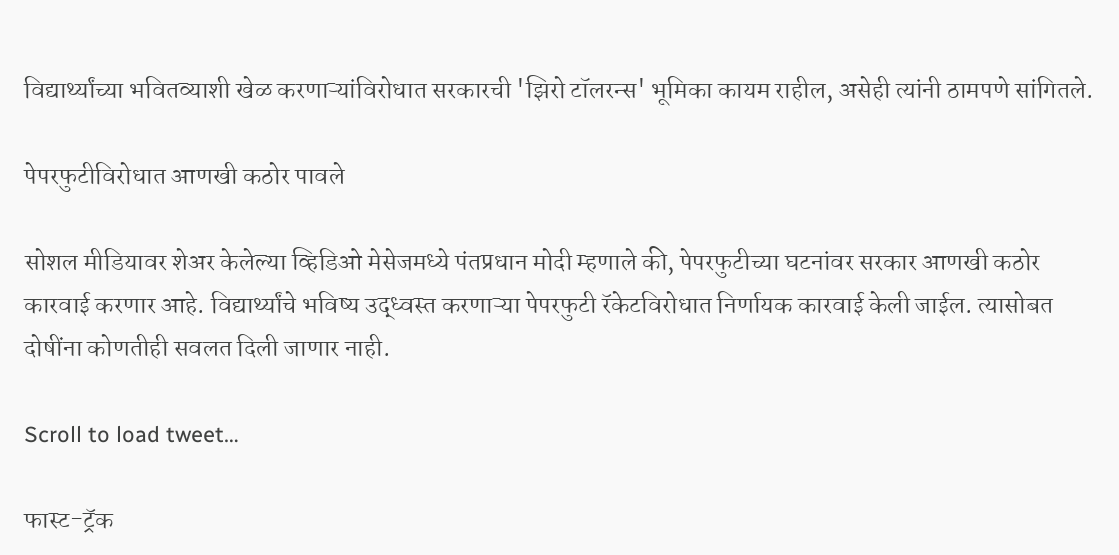विद्यार्थ्यांच्या भवितव्याशी खेळ करणाऱ्यांविरोधात सरकारची 'झिरो टॉलरन्स' भूमिका कायम राहील, असेही त्यांनी ठामपणे सांगितले.

पेपरफुटीविरोधात आणखी कठोर पावले

सोशल मीडियावर शेअर केलेल्या व्हिडिओ मेसेजमध्ये पंतप्रधान मोदी म्हणाले की, पेपरफुटीच्या घटनांवर सरकार आणखी कठोर कारवाई करणार आहे. विद्यार्थ्यांचे भविष्य उद्ध्वस्त करणाऱ्या पेपरफुटी रॅकेटविरोधात निर्णायक कारवाई केली जाईल. त्यासोबत दोषींना कोणतीही सवलत दिली जाणार नाही.

Scroll to load tweet…

फास्ट-ट्रॅक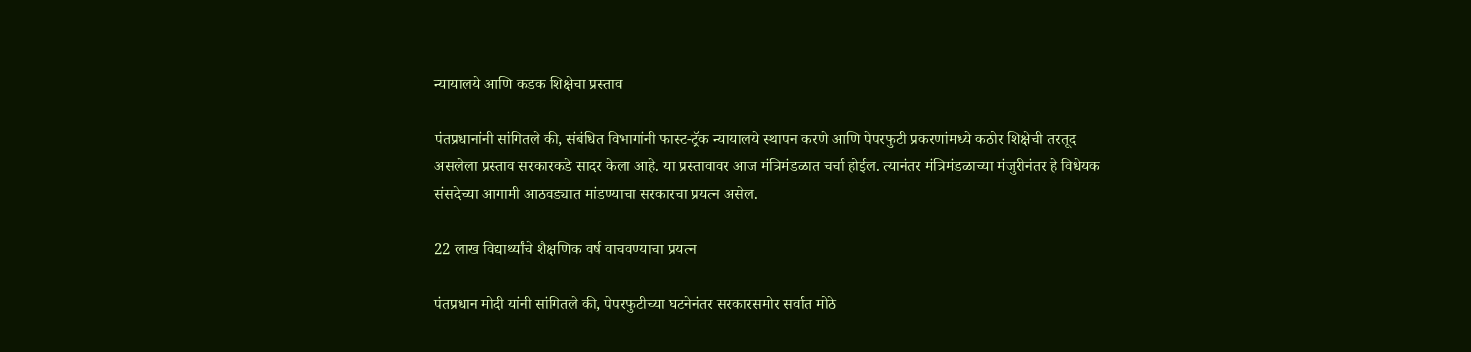न्यायालये आणि कडक शिक्षेचा प्रस्ताव

पंतप्रधानांनी सांगितले की, संबंधित विभागांनी फास्ट-ट्रॅक न्यायालये स्थापन करणे आणि पेपरफुटी प्रकरणांमध्ये कठोर शिक्षेची तरतूद असलेला प्रस्ताव सरकारकडे सादर केला आहे. या प्रस्तावावर आज मंत्रिमंडळात चर्चा होईल. त्यानंतर मंत्रिमंडळाच्या मंजुरीनंतर हे विधेयक संसदेच्या आगामी आठवड्यात मांडण्याचा सरकारचा प्रयत्न असेल.

22 लाख विद्यार्थ्यांचे शैक्षणिक वर्ष वाचवण्याचा प्रयत्न

पंतप्रधान मोदी यांनी सांगितले की, पेपरफुटीच्या घटनेनंतर सरकारसमोर सर्वात मोठे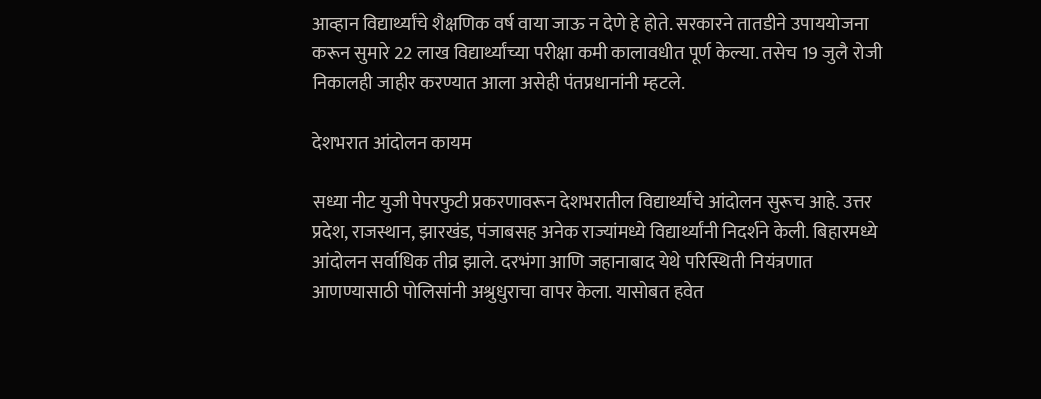आव्हान विद्यार्थ्यांचे शैक्षणिक वर्ष वाया जाऊ न देणे हे होते. सरकारने तातडीने उपाययोजना करून सुमारे 22 लाख विद्यार्थ्यांच्या परीक्षा कमी कालावधीत पूर्ण केल्या. तसेच 19 जुलै रोजी निकालही जाहीर करण्यात आला असेही पंतप्रधानांनी म्हटले.

देशभरात आंदोलन कायम

सध्या नीट युजी पेपरफुटी प्रकरणावरून देशभरातील विद्यार्थ्यांचे आंदोलन सुरूच आहे. उत्तर प्रदेश, राजस्थान, झारखंड, पंजाबसह अनेक राज्यांमध्ये विद्यार्थ्यांनी निदर्शने केली. बिहारमध्ये आंदोलन सर्वाधिक तीव्र झाले. दरभंगा आणि जहानाबाद येथे परिस्थिती नियंत्रणात आणण्यासाठी पोलिसांनी अश्रुधुराचा वापर केला. यासोबत हवेत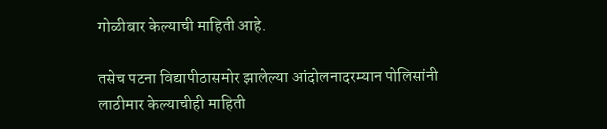गोळीबार केल्याची माहिती आहे.

तसेच पटना विद्यापीठासमोर झालेल्या आंदोलनादरम्यान पोलिसांनी लाठीमार केल्याचीही माहिती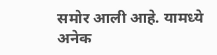समोर आली आहे. यामध्ये अनेक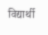विद्यार्थी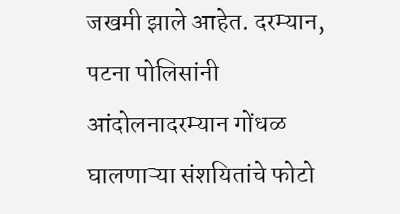जखमी झाले आहेत. दरम्यान, पटना पोलिसांनी आंदोलनादरम्यान गोंधळ घालणाऱ्या संशयितांचे फोटो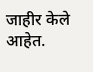जाहीर केले आहेत.